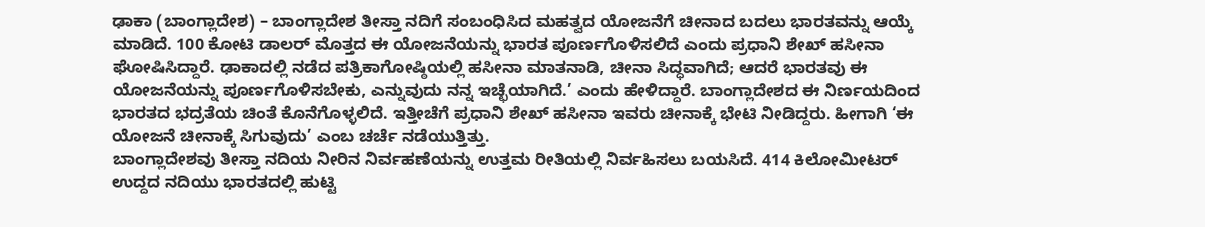ಢಾಕಾ (ಬಾಂಗ್ಲಾದೇಶ) – ಬಾಂಗ್ಲಾದೇಶ ತೀಸ್ತಾ ನದಿಗೆ ಸಂಬಂಧಿಸಿದ ಮಹತ್ವದ ಯೋಜನೆಗೆ ಚೀನಾದ ಬದಲು ಭಾರತವನ್ನು ಆಯ್ಕೆ ಮಾಡಿದೆ. 100 ಕೋಟಿ ಡಾಲರ್ ಮೊತ್ತದ ಈ ಯೋಜನೆಯನ್ನು ಭಾರತ ಪೂರ್ಣಗೊಳಿಸಲಿದೆ ಎಂದು ಪ್ರಧಾನಿ ಶೇಖ್ ಹಸೀನಾ ಘೋಷಿಸಿದ್ದಾರೆ. ಢಾಕಾದಲ್ಲಿ ನಡೆದ ಪತ್ರಿಕಾಗೋಷ್ಠಿಯಲ್ಲಿ ಹಸೀನಾ ಮಾತನಾಡಿ, ಚೀನಾ ಸಿದ್ಧವಾಗಿದೆ; ಆದರೆ ಭಾರತವು ಈ ಯೋಜನೆಯನ್ನು ಪೂರ್ಣಗೊಳಿಸಬೇಕು, ಎನ್ನುವುದು ನನ್ನ ಇಚ್ಛೆಯಾಗಿದೆ.’ ಎಂದು ಹೇಳಿದ್ದಾರೆ. ಬಾಂಗ್ಲಾದೇಶದ ಈ ನಿರ್ಣಯದಿಂದ ಭಾರತದ ಭದ್ರತೆಯ ಚಿಂತೆ ಕೊನೆಗೊಳ್ಳಲಿದೆ. ಇತ್ತೀಚೆಗೆ ಪ್ರಧಾನಿ ಶೇಖ್ ಹಸೀನಾ ಇವರು ಚೀನಾಕ್ಕೆ ಭೇಟಿ ನೀಡಿದ್ದರು. ಹೀಗಾಗಿ ‘ಈ ಯೋಜನೆ ಚೀನಾಕ್ಕೆ ಸಿಗುವುದು’ ಎಂಬ ಚರ್ಚೆ ನಡೆಯುತ್ತಿತ್ತು.
ಬಾಂಗ್ಲಾದೇಶವು ತೀಸ್ತಾ ನದಿಯ ನೀರಿನ ನಿರ್ವಹಣೆಯನ್ನು ಉತ್ತಮ ರೀತಿಯಲ್ಲಿ ನಿರ್ವಹಿಸಲು ಬಯಸಿದೆ. 414 ಕಿಲೋಮೀಟರ್ ಉದ್ದದ ನದಿಯು ಭಾರತದಲ್ಲಿ ಹುಟ್ಟಿ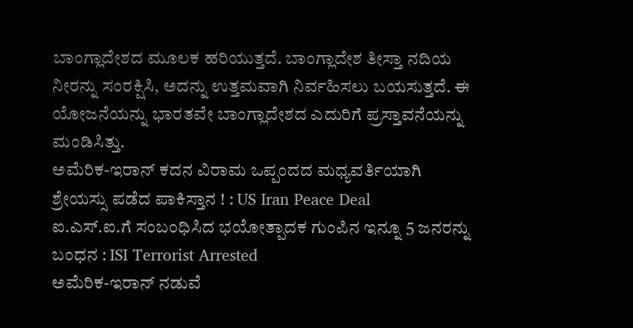ಬಾಂಗ್ಲಾದೇಶದ ಮೂಲಕ ಹರಿಯುತ್ತದೆ. ಬಾಂಗ್ಲಾದೇಶ ತೀಸ್ತಾ ನದಿಯ ನೀರನ್ನು ಸಂರಕ್ಷಿಸಿ, ಅದನ್ನು ಉತ್ತಮವಾಗಿ ನಿರ್ವಹಿಸಲು ಬಯಸುತ್ತದೆ. ಈ ಯೋಜನೆಯನ್ನು ಭಾರತವೇ ಬಾಂಗ್ಲಾದೇಶದ ಎದುರಿಗೆ ಪ್ರಸ್ತಾವನೆಯನ್ನು ಮಂಡಿಸಿತ್ತು.
ಅಮೆರಿಕ-ಇರಾನ್ ಕದನ ವಿರಾಮ ಒಪ್ಪಂದದ ಮಧ್ಯವರ್ತಿಯಾಗಿ ಶ್ರೇಯಸ್ಸು ಪಡೆದ ಪಾಕಿಸ್ತಾನ ! : US Iran Peace Deal
ಐ.ಎಸ್.ಐ.ಗೆ ಸಂಬಂಧಿಸಿದ ಭಯೋತ್ಪಾದಕ ಗುಂಪಿನ ಇನ್ನೂ 5 ಜನರನ್ನು ಬಂಧನ : ISI Terrorist Arrested
ಅಮೆರಿಕ-ಇರಾನ್ ನಡುವೆ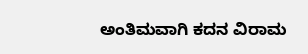ಅಂತಿಮವಾಗಿ ಕದನ ವಿರಾಮ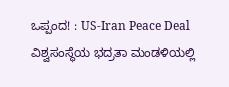ಒಪ್ಪಂದ! : US-Iran Peace Deal
ವಿಶ್ವಸಂಸ್ಥೆಯ ಭದ್ರತಾ ಮಂಡಳಿಯಲ್ಲಿ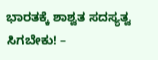ಭಾರತಕ್ಕೆ ಶಾಶ್ವತ ಸದಸ್ಯತ್ವ ಸಿಗಬೇಕು! –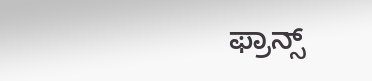ಫ್ರಾನ್ಸ್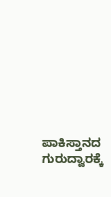ಪಾಕಿಸ್ತಾನದ ಗುರುದ್ವಾರಕ್ಕೆ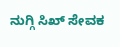ನುಗ್ಗಿ ಸಿಖ್ ಸೇವಕ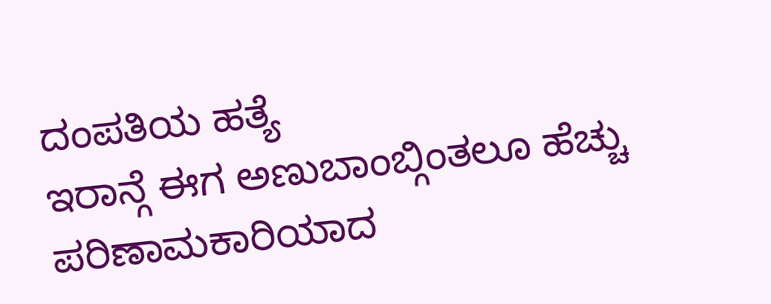ದಂಪತಿಯ ಹತ್ಯೆ
ಇರಾನ್ಗೆ ಈಗ ಅಣುಬಾಂಬ್ಗಿಂತಲೂ ಹೆಚ್ಚು ಪರಿಣಾಮಕಾರಿಯಾದ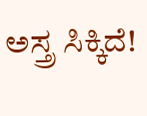ಅಸ್ತ್ರ ಸಿಕ್ಕಿದೆ!